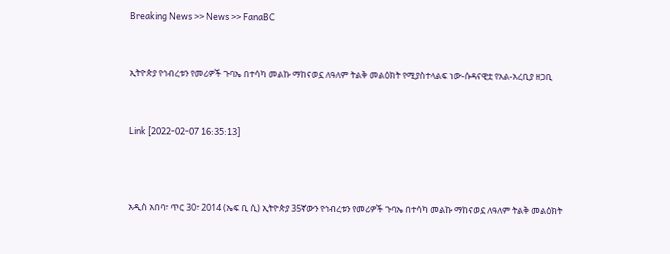Breaking News >> News >> FanaBC


ኢትዮጵያ የኅብረቱን የመሪዎች ጉባኤ በተሳካ መልኩ ማከናወኗ ለዓለም ትልቅ መልዕክት የሚያስተላልፍ ነው-ሱዳናዊቷ የአል-አረቢያ ዘጋቢ


Link [2022-02-07 16:35:13]



አዲስ አበባ፣ ጥር 30፣ 2014 (ኤፍ ቢ ሲ) ኢትዮጵያ 35ኛውን የኅብረቱን የመሪዎች ጉባኤ በተሳካ መልኩ ማከናወኗ ለዓለም ትልቅ መልዕክት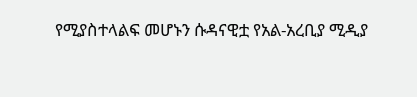የሚያስተላልፍ መሆኑን ሱዳናዊቷ የአል-አረቢያ ሚዲያ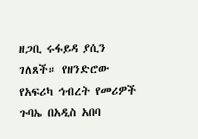ዘጋቢ ሩፋይዳ ያሲን ገለጸች። የዘንድሮው የአፍሪካ ኅብረት የመሪዎች ጉባኤ በአዲስ አበባ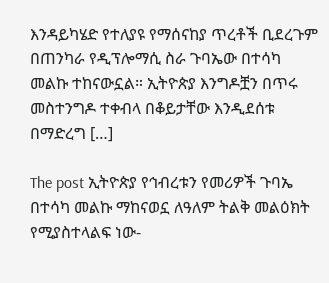እንዳይካሄድ የተለያዩ የማሰናከያ ጥረቶች ቢደረጉም በጠንካራ የዲፕሎማሲ ስራ ጉባኤው በተሳካ መልኩ ተከናውኗል። ኢትዮጵያ እንግዶቿን በጥሩ መስተንግዶ ተቀብላ በቆይታቸው እንዲደሰቱ በማድረግ […]

The post ኢትዮጵያ የኅብረቱን የመሪዎች ጉባኤ በተሳካ መልኩ ማከናወኗ ለዓለም ትልቅ መልዕክት የሚያስተላልፍ ነው-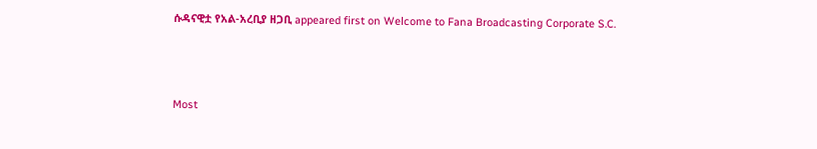ሱዳናዊቷ የአል-አረቢያ ዘጋቢ appeared first on Welcome to Fana Broadcasting Corporate S.C.



Most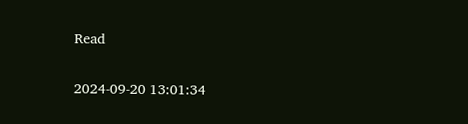Read

2024-09-20 13:01:34